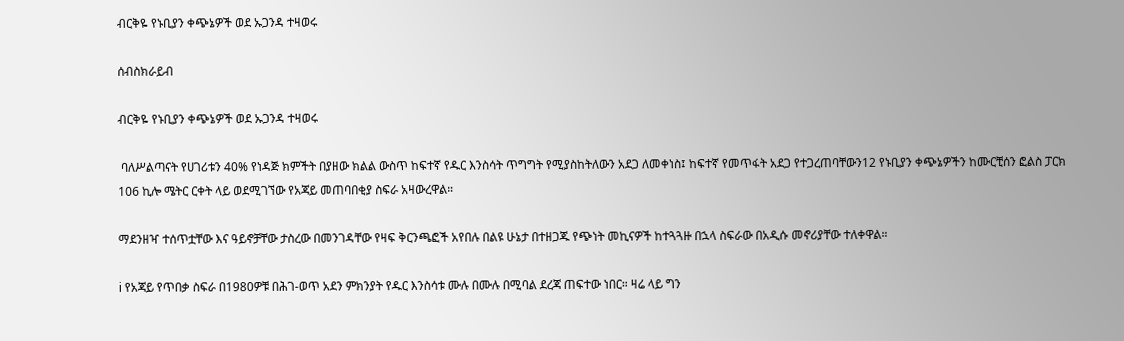ብርቅዬ የኑቢያን ቀጭኔዎች ወደ ኡጋንዳ ተዛወሩ

ሰብስክራይብ

ብርቅዬ የኑቢያን ቀጭኔዎች ወደ ኡጋንዳ ተዛወሩ

 ባለሥልጣናት የሀገሪቱን 40% የነዳጅ ክምችት በያዘው ክልል ውስጥ ከፍተኛ የዱር እንስሳት ጥግግት የሚያስከትለውን አደጋ ለመቀነስ፤ ከፍተኛ የመጥፋት አደጋ የተጋረጠባቸውን12 የኑቢያን ቀጭኔዎችን ከሙርቺሰን ፎልስ ፓርክ 106 ኪሎ ሜትር ርቀት ላይ ወደሚገኘው የአጃይ መጠባበቂያ ስፍራ አዛውረዋል።

ማደንዘዣ ተሰጥቷቸው እና ዓይኖቻቸው ታስረው በመንገዳቸው የዛፍ ቅርንጫፎች አየበሉ በልዩ ሁኔታ በተዘጋጁ የጭነት መኪናዎች ከተጓጓዙ በኋላ ስፍራው በአዲሱ መኖሪያቸው ተለቀዋል።

ℹ የአጃይ የጥበቃ ስፍራ በ1980ዎቹ በሕገ-ወጥ አደን ምክንያት የዱር እንስሳቱ ሙሉ በሙሉ በሚባል ደረጃ ጠፍተው ነበር። ዛሬ ላይ ግን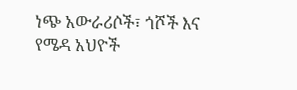ነጭ አውራሪሶች፣ ጎሾች እና የሜዳ አህዮች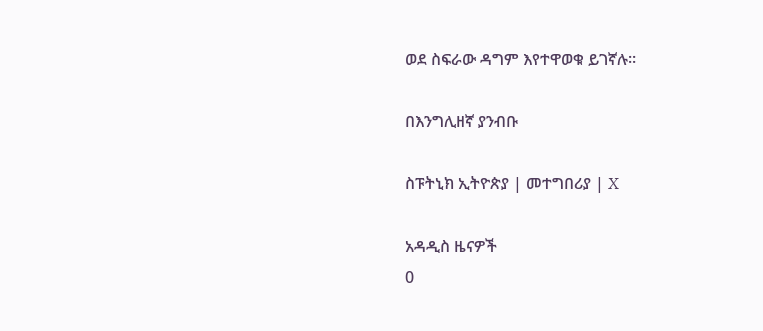ወደ ስፍራው ዳግም እየተዋወቁ ይገኛሉ።

በእንግሊዘኛ ያንብቡ

ስፑትኒክ ኢትዮጵያ | መተግበሪያ | X

አዳዲስ ዜናዎች
0